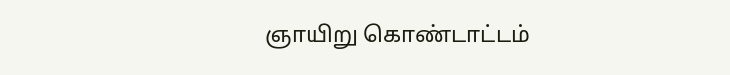ஞாயிறு கொண்டாட்டம்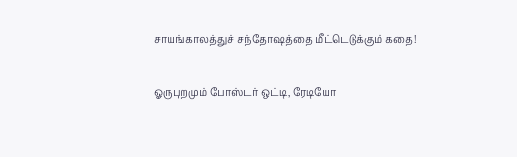சாயங்காலத்துச் சந்தோஷத்தை மீட்டெடுக்கும் கதை!

ஓருபுறமும் போஸ்டர் ஒட்டி, ரேடியோ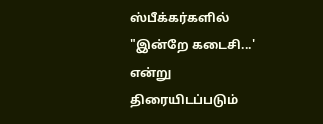ஸ்பீக்கர்களில் "இன்றே கடைசி...' என்று திரையிடப்படும்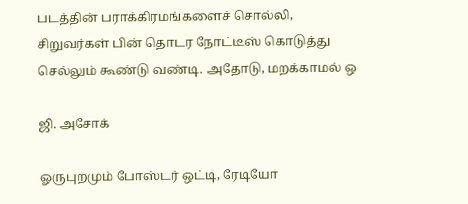படத்தின் பராக்கிரமங்களைச் சொல்லி, சிறுவர்கள் பின் தொடர நோட்டீஸ் கொடுத்து செல்லும் கூண்டு வண்டி. அதோடு, மறக்காமல் ஒ

ஜி. அசோக்

ஓருபுறமும் போஸ்டர் ஒட்டி, ரேடியோ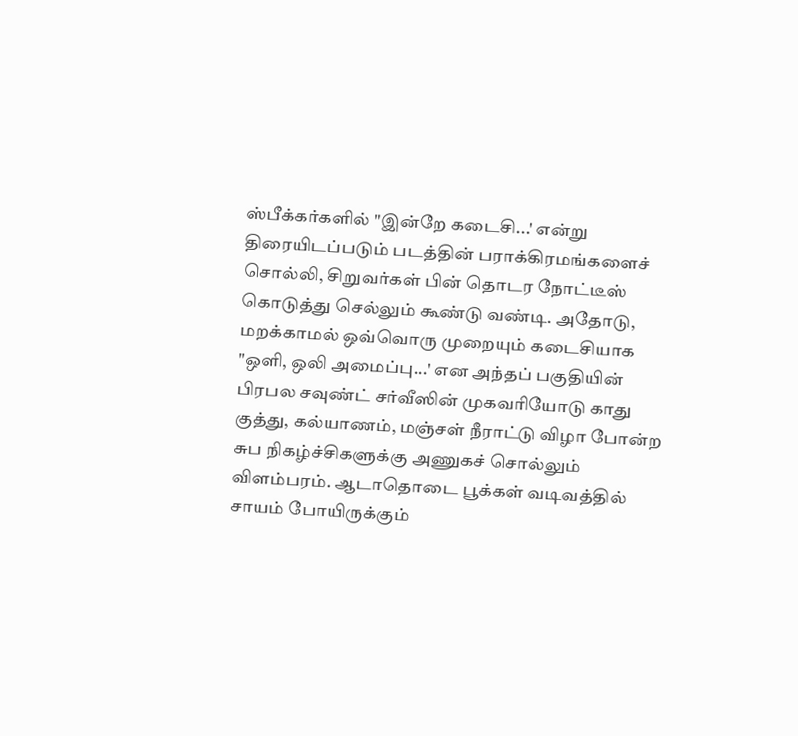ஸ்பீக்கர்களில் "இன்றே கடைசி...' என்று திரையிடப்படும் படத்தின் பராக்கிரமங்களைச் சொல்லி, சிறுவர்கள் பின் தொடர நோட்டீஸ் கொடுத்து செல்லும் கூண்டு வண்டி. அதோடு, மறக்காமல் ஒவ்வொரு முறையும் கடைசியாக "ஒளி, ஒலி அமைப்பு...' என அந்தப் பகுதியின் பிரபல சவுண்ட் சர்வீஸின் முகவரியோடு காது குத்து, கல்யாணம், மஞ்சள் நீராட்டு விழா போன்ற சுப நிகழ்ச்சிகளுக்கு அணுகச் சொல்லும் விளம்பரம். ஆடாதொடை பூக்கள் வடிவத்தில் சாயம் போயிருக்கும்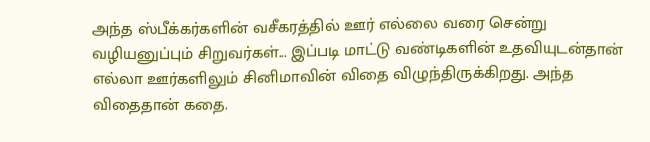அந்த ஸ்பீக்கர்களின் வசீகரத்தில் ஊர் எல்லை வரை சென்று வழியனுப்பும் சிறுவர்கள்... இப்படி மாட்டு வண்டிகளின் உதவியுடன்தான் எல்லா ஊர்களிலும் சினிமாவின் விதை விழுந்திருக்கிறது. அந்த விதைதான் கதை.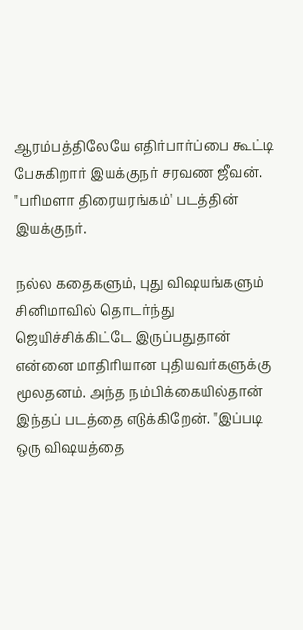ஆரம்பத்திலேயே எதிர்பார்ப்பை கூட்டி பேசுகிறார் இயக்குநர் சரவண ஜீவன். "பரிமளா திரையரங்கம்' படத்தின் இயக்குநர்.

நல்ல கதைகளும், புது விஷயங்களும் சினிமாவில் தொடர்ந்து ஜெயிச்சிக்கிட்டே இருப்பதுதான் என்னை மாதிரியான புதியவர்களுக்கு மூலதனம். அந்த நம்பிக்கையில்தான் இந்தப் படத்தை எடுக்கிறேன். "இப்படி ஒரு விஷயத்தை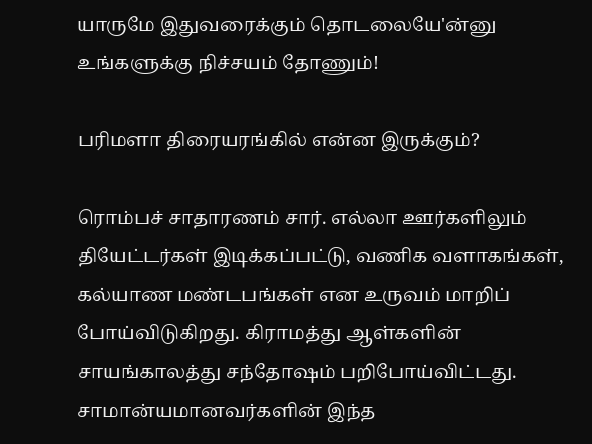யாருமே இதுவரைக்கும் தொடலையே'ன்னு உங்களுக்கு நிச்சயம் தோணும்!

பரிமளா திரையரங்கில் என்ன இருக்கும்?

ரொம்பச் சாதாரணம் சார். எல்லா ஊர்களிலும் தியேட்டர்கள் இடிக்கப்பட்டு, வணிக வளாகங்கள், கல்யாண மண்டபங்கள் என உருவம் மாறிப் போய்விடுகிறது. கிராமத்து ஆள்களின் சாயங்காலத்து சந்தோஷம் பறிபோய்விட்டது. சாமான்யமானவர்களின் இந்த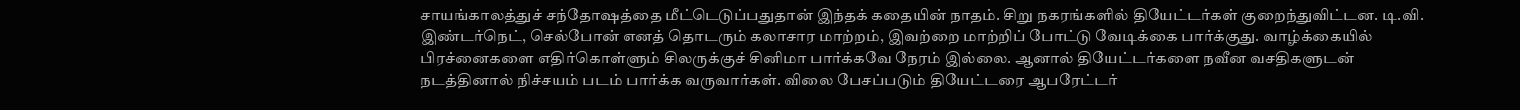சாயங்காலத்துச் சந்தோஷத்தை மீட்டெடுப்பதுதான் இந்தக் கதையின் நாதம். சிறு நகரங்களில் தியேட்டர்கள் குறைந்துவிட்டன. டி.வி. இண்டர்நெட், செல்போன் எனத் தொடரும் கலாசார மாற்றம், இவற்றை மாற்றிப் போட்டு வேடிக்கை பார்க்குது. வாழ்க்கையில் பிரச்னைகளை எதிர்கொள்ளும் சிலருக்குச் சினிமா பார்க்கவே நேரம் இல்லை. ஆனால் தியேட்டர்களை நவீன வசதிகளுடன் நடத்தினால் நிச்சயம் படம் பார்க்க வருவார்கள். விலை பேசப்படும் தியேட்டரை ஆபரேட்டர்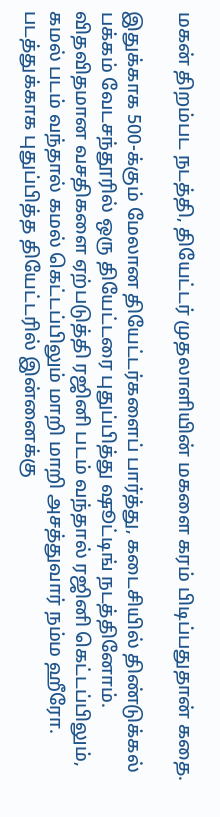மகன் திறம்பட நடத்தி, தியேட்டர் முதலாளியின் மகளை கரம் பிடிப்பதுதான் கதை.

இதுக்காக 500-க்கும் மேலான தியேட்டர்களைப் பார்த்து, கடைசியில் திண்டுக்கல் பக்கம் வேடசந்தூரில் ஒரு தியேட்டரை புதுப்பித்து ஷூட்டிங் நடத்தினோம். விதவிதமான வசதிகளை ஏற்படுத்தி ரஜினி படம் வந்தால் ரஜினி கெட்டப்பிலும், கமல் படம் வந்தால் கமல் கெட்டப்பிலும் மாறி மாறி அசத்துவார் நம்ம ஹீரோ. படத்துக்காக புதுப்பித்த தியேட்டரில் இன்னைக்கு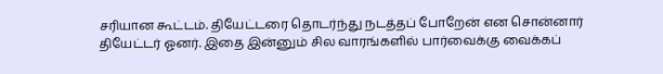சரியான கூட்டம். தியேட்டரை தொடர்ந்து நடத்தப் போறேன் என சொன்னார் தியேட்டர் ஓனர். இதை இன்னும் சில வாரங்களில் பார்வைக்கு வைக்கப்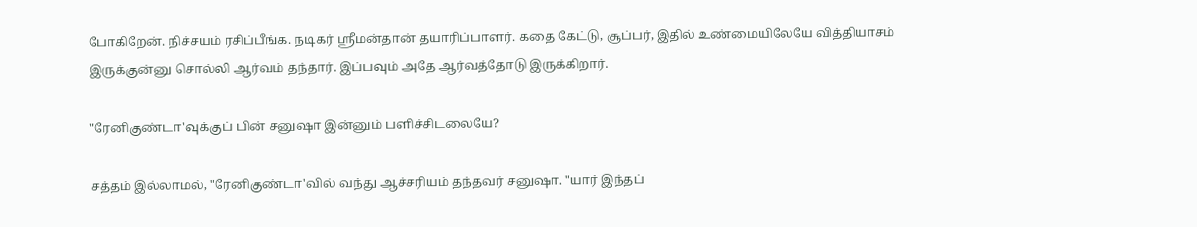போகிறேன். நிச்சயம் ரசிப்பீங்க. நடிகர் ஸ்ரீமன்தான் தயாரிப்பாளர். கதை கேட்டு, சூப்பர், இதில் உண்மையிலேயே வித்தியாசம் இருக்குன்னு சொல்லி ஆர்வம் தந்தார். இப்பவும் அதே ஆர்வத்தோடு இருக்கிறார்.

"ரேனிகுண்டா'வுக்குப் பின் சனுஷா இன்னும் பளிச்சிடலையே?

சத்தம் இல்லாமல், "ரேனிகுண்டா'வில் வந்து ஆச்சரியம் தந்தவர் சனுஷா. "யார் இந்தப்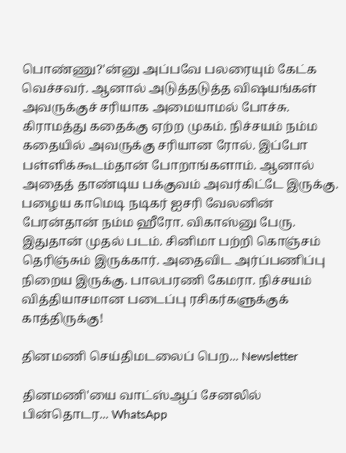பொண்ணு?'ன்னு அப்பவே பலரையும் கேட்க வெச்சவர். ஆனால் அடுத்தடுத்த விஷயங்கள் அவருக்குச் சரியாக அமையாமல் போச்சு. கிராமத்து கதைக்கு ஏற்ற முகம். நிச்சயம் நம்ம கதையில் அவருக்கு சரியான ரோல். இப்போ பள்ளிக்கூடம்தான் போறாங்களாம். ஆனால் அதைத் தாண்டிய பக்குவம் அவர்கிட்டே இருக்கு. பழைய காமெடி நடிகர் ஐசரி வேலனின் பேரன்தான் நம்ம ஹீரோ. விகாஸ்னு பேரு. இதுதான் முதல் படம். சினிமா பற்றி கொஞ்சம் தெரிஞ்சும் இருக்கார். அதைவிட அர்ப்பணிப்பு நிறைய இருக்கு. பாலபரணி கேமரா. நிச்சயம் வித்தியாசமான படைப்பு ரசிகர்களுக்குக் காத்திருக்கு!

தினமணி செய்திமடலைப் பெற... Newsletter

தினமணி'யை வாட்ஸ்ஆப் சேனலில் பின்தொடர... WhatsApp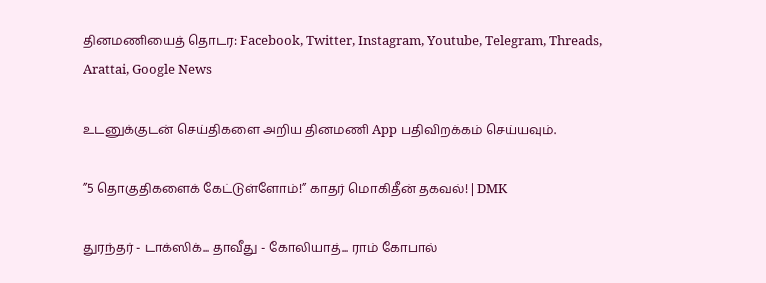தினமணியைத் தொடர: Facebook, Twitter, Instagram, Youtube, Telegram, Threads, Arattai, Google News

உடனுக்குடன் செய்திகளை அறிய தினமணி App பதிவிறக்கம் செய்யவும்.

”5 தொகுதிகளைக் கேட்டுள்ளோம்!” காதர் மொகிதீன் தகவல்! | DMK

துரந்தர் - டாக்ஸிக்... தாவீது - கோலியாத்... ராம் கோபால்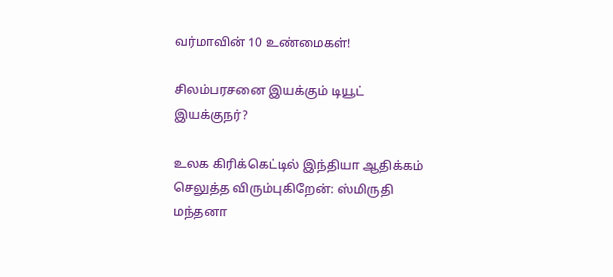வர்மாவின் 10 உண்மைகள்!

சிலம்பரசனை இயக்கும் டியூட் இயக்குநர்?

உலக கிரிக்கெட்டில் இந்தியா ஆதிக்கம் செலுத்த விரும்புகிறேன்: ஸ்மிருதி மந்தனா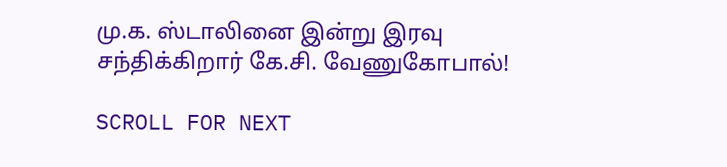மு.க. ஸ்டாலினை இன்று இரவு சந்திக்கிறார் கே.சி. வேணுகோபால்!

SCROLL FOR NEXT